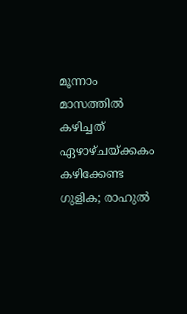മൂന്നാം മാസത്തില്‍ കഴിച്ചത് ഏഴാഴ്ചയ്ക്കകം കഴിക്കേണ്ട ഗുളിക; രാഹുല്‍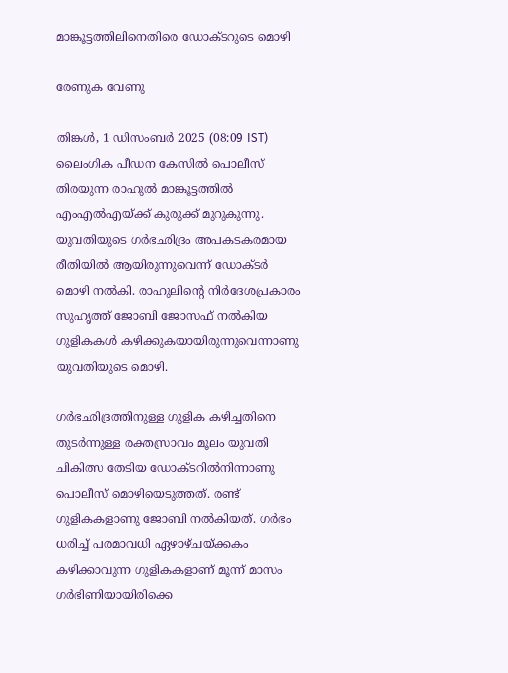മാങ്കൂട്ടത്തിലിനെതിരെ ഡോക്ടറുടെ മൊഴി

രേണുക വേണു

തിങ്കള്‍, 1 ഡിസം‌ബര്‍ 2025 (08:09 IST)
ലൈംഗിക പീഡന കേസില്‍ പൊലീസ് തിരയുന്ന രാഹുല്‍ മാങ്കൂട്ടത്തില്‍ എംഎല്‍എയ്ക്ക് കുരുക്ക് മുറുകുന്നു. യുവതിയുടെ ഗര്‍ഭഛിദ്രം അപകടകരമായ രീതിയില്‍ ആയിരുന്നുവെന്ന് ഡോക്ടര്‍ മൊഴി നല്‍കി. രാഹുലിന്റെ നിര്‍ദേശപ്രകാരം സുഹൃത്ത് ജോബി ജോസഫ് നല്‍കിയ ഗുളികകള്‍ കഴിക്കുകയായിരുന്നുവെന്നാണു യുവതിയുടെ മൊഴി.

ഗര്‍ഭഛിദ്രത്തിനുള്ള ഗുളിക കഴിച്ചതിനെ തുടര്‍ന്നുള്ള രക്തസ്രാവം മൂലം യുവതി ചികിത്സ തേടിയ ഡോക്ടറില്‍നിന്നാണു പൊലീസ് മൊഴിയെടുത്തത്. രണ്ട് ഗുളികകളാണു ജോബി നല്‍കിയത്. ഗര്‍ഭം ധരിച്ച് പരമാവധി ഏഴാഴ്ചയ്ക്കകം കഴിക്കാവുന്ന ഗുളികകളാണ് മൂന്ന് മാസം ഗര്‍ഭിണിയായിരിക്കെ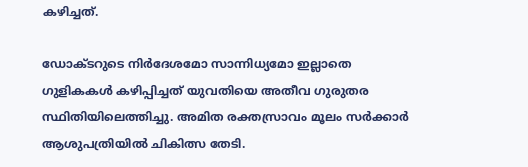കഴിച്ചത്.

ഡോക്ടറുടെ നിര്‍ദേശമോ സാന്നിധ്യമോ ഇല്ലാതെ ഗുളികകള്‍ കഴിപ്പിച്ചത് യുവതിയെ അതീവ ഗുരുതര സ്ഥിതിയിലെത്തിച്ചു. അമിത രക്തസ്രാവം മൂലം സര്‍ക്കാര്‍ ആശുപത്രിയില്‍ ചികിത്സ തേടി.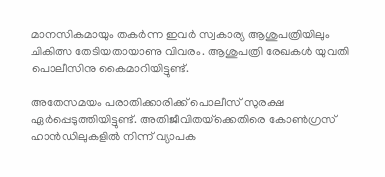മാനസികമായും തകര്‍ന്ന ഇവര്‍ സ്വകാര്യ ആശുപത്രിയിലും ചികിത്സ തേടിയതായാണു വിവരം. ആശുപത്രി രേഖകള്‍ യുവതി പൊലീസിനു കൈമാറിയിട്ടുണ്ട്.

അതേസമയം പരാതിക്കാരിക്ക് പൊലീസ് സുരക്ഷ ഏര്‍പ്പെടുത്തിയിട്ടുണ്ട്. അതിജീവിതയ്‌ക്കെതിരെ കോണ്‍ഗ്രസ് ഹാന്‍ഡിലുകളില്‍ നിന്ന് വ്യാപക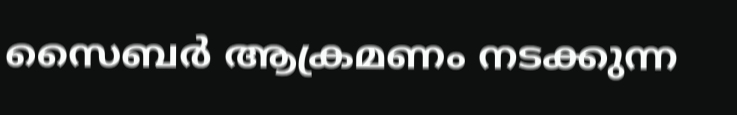സൈബര്‍ ആക്രമണം നടക്കുന്ന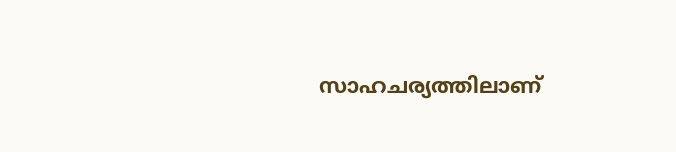സാഹചര്യത്തിലാണ്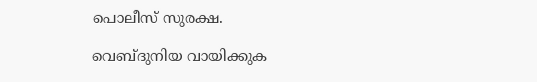പൊലീസ് സുരക്ഷ.

വെബ്ദുനിയ വായിക്കുക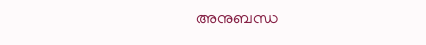അനുബന്ധ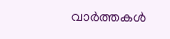വാര്‍ത്തകള്‍